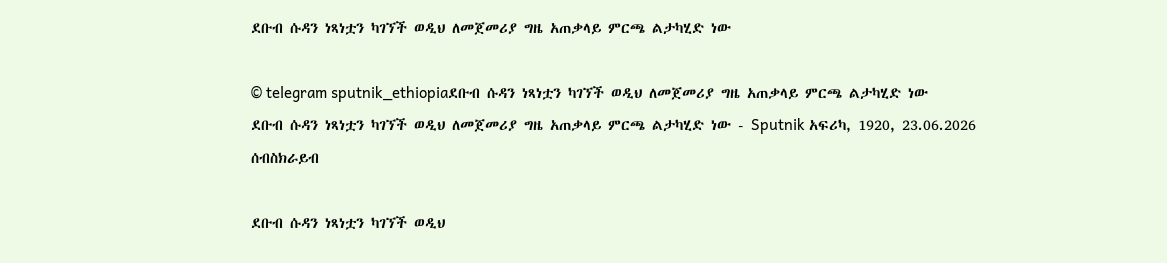ደቡብ ሱዳን ነጻነቷን ካገኘች ወዲህ ለመጀመሪያ ግዜ አጠቃላይ ምርጫ ልታካሂድ ነው

© telegram sputnik_ethiopiaደቡብ ሱዳን ነጻነቷን ካገኘች ወዲህ ለመጀመሪያ ግዜ አጠቃላይ ምርጫ ልታካሂድ ነው
ደቡብ ሱዳን ነጻነቷን ካገኘች ወዲህ ለመጀመሪያ ግዜ አጠቃላይ ምርጫ ልታካሂድ ነው - Sputnik አፍሪካ, 1920, 23.06.2026
ሰብስክራይብ

ደቡብ ሱዳን ነጻነቷን ካገኘች ወዲህ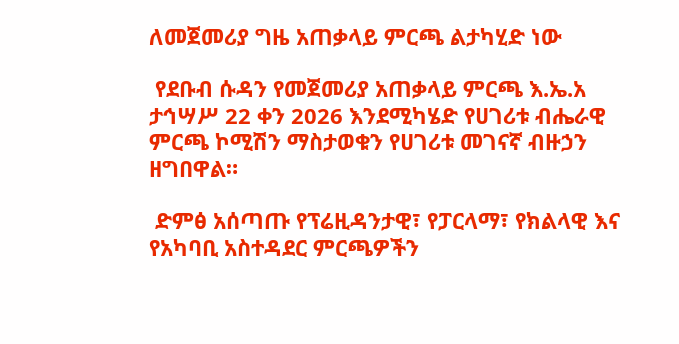ለመጀመሪያ ግዜ አጠቃላይ ምርጫ ልታካሂድ ነው

 የደቡብ ሱዳን የመጀመሪያ አጠቃላይ ምርጫ እ.ኤ.አ ታኅሣሥ 22 ቀን 2026 እንደሚካሄድ የሀገሪቱ ብሔራዊ ምርጫ ኮሚሽን ማስታወቁን የሀገሪቱ መገናኛ ብዙኃን ዘግበዋል።

 ድምፅ አሰጣጡ የፕሬዚዳንታዊ፣ የፓርላማ፣ የክልላዊ እና የአካባቢ አስተዳደር ምርጫዎችን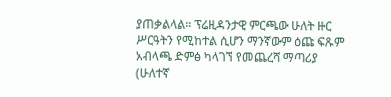ያጠቃልላል። ፕሬዚዳንታዊ ምርጫው ሁለት ዙር ሥርዓትን የሚከተል ሲሆን ማንኛውም ዕጩ ፍጹም አብላጫ ድምፅ ካላገኘ የመጨረሻ ማጣሪያ (ሁለተኛ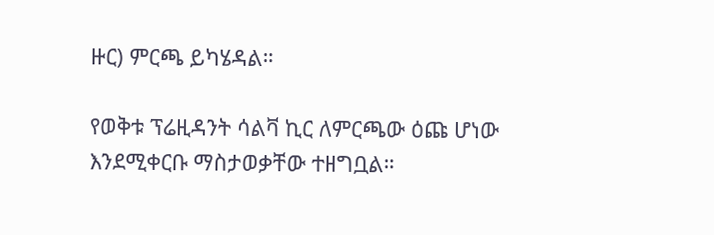ዙር) ምርጫ ይካሄዳል።

የወቅቱ ፕሬዚዳንት ሳልቫ ኪር ለምርጫው ዕጩ ሆነው እንደሚቀርቡ ማስታወቃቸው ተዘግቧል።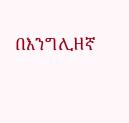በእንግሊዘኛ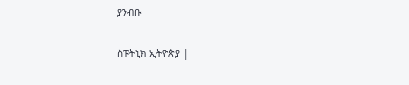ያንብቡ

ስፑትኒክ ኢትዮጵያ |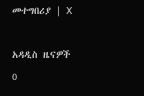መተግበሪያ | X

አዳዲስ ዜናዎች
0